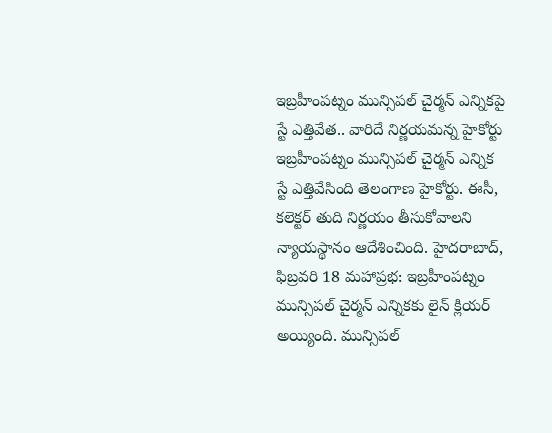ఇబ్రహీంపట్నం మున్సిపల్ చైర్మన్ ఎన్నికపై స్టే ఎత్తివేత.. వారిదే నిర్ణయమన్న హైకోర్టు
ఇబ్రహీంపట్నం మున్సిపల్ చైర్మన్ ఎన్నిక స్టే ఎత్తివేసింది తెలంగాణ హైకోర్టు. ఈసీ, కలెక్టర్ తుది నిర్ణయం తీసుకోవాలని న్యాయస్థానం ఆదేశించింది. హైదరాబాద్, ఫిబ్రవరి 18 మహాప్రభ: ఇబ్రహీంపట్నం మున్సిపల్ చైర్మన్ ఎన్నికకు లైన్ క్లియర్ అయ్యింది. మున్సిపల్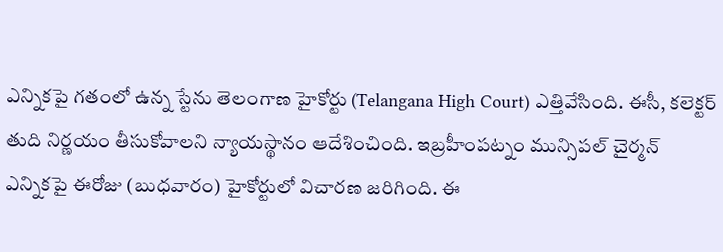ఎన్నికపై గతంలో ఉన్న స్టేను తెలంగాణ హైకోర్టు (Telangana High Court) ఎత్తివేసింది. ఈసీ, కలెక్టర్ తుది నిర్ణయం తీసుకోవాలని న్యాయస్థానం ఆదేశించింది. ఇబ్రహీంపట్నం మున్సిపల్ చైర్మన్ ఎన్నికపై ఈరోజు (బుధవారం) హైకోర్టులో విచారణ జరిగింది. ఈ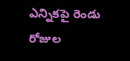ఎన్నికపై రెండు రోజుల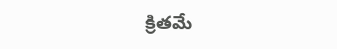క్రితమే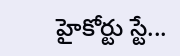హైకోర్టు స్టే...